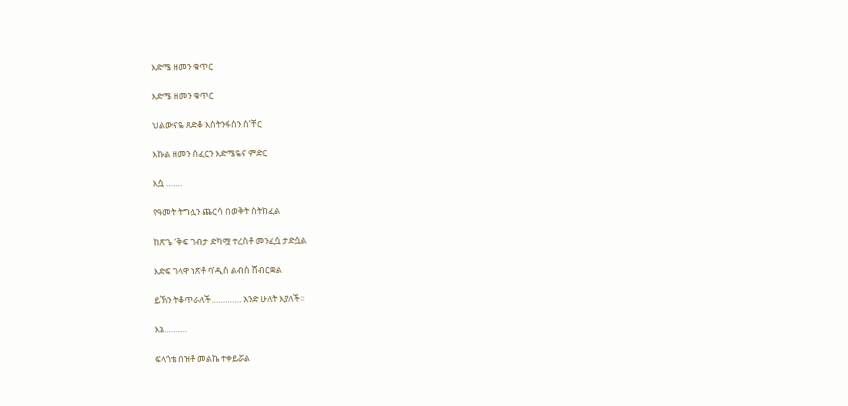እድሜ ዘመን ቁጥር

እድሜ ዘመን ቁጥር

ህልውናዬ ጸድቆ እስትንፋስን ስ’ቸር

እኩል ዘመን ሰፈርን እድሜዬና ምድር

እሷ …….

የዓመት ትግሏን ጨርሳ በወቅት ስትከፈል

ከጽጌ ‘ቅፍ ገብታ ድካሟ ተረስቶ መንፈሷ ታድሷል

እድፍ ገላዋ ነጽቶ ባ’ዲስ ልብስ ሸብርቋል

ይኽን ትቆጥራለች…………. አንድ ሁለት እያለች፡፡

እኔ……….

ፍላጎቴ በዝቶ መልኬ ተቀይሯል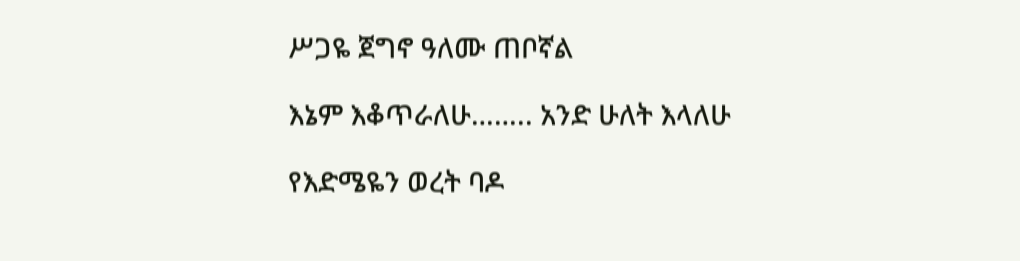ሥጋዬ ጀግኖ ዓለሙ ጠቦኛል

እኔም እቆጥራለሁ…….. አንድ ሁለት እላለሁ

የእድሜዬን ወረት ባዶ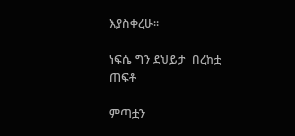እያስቀረሁ፡፡

ነፍሴ ግን ደህይታ  በረከቷ ጠፍቶ

ምጣቷን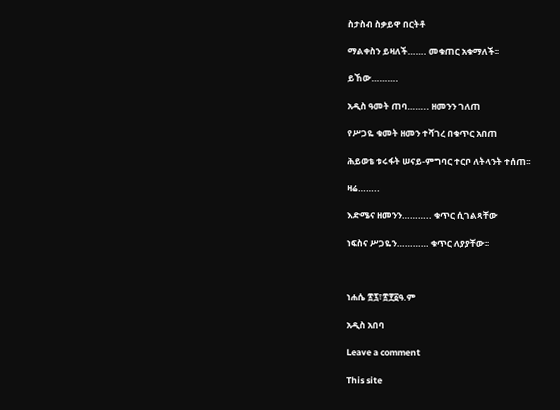ስታስብ ስቃይዋ በርትቶ

ማልቀስን ይዛለች……. መቁጠር አቁማለች፡፡

ይኸው……….

አዲስ ዓመት ጠባ…….. ዘመንን ገለጠ

የሥጋዬ ቁመት ዘመን ተሻገረ በቁጥር አበጠ

ሕይወቴ ቱሩፋት ሠናይ-ምግባር ተርቦ ለትላንት ተሰጠ፡፡

ዛሬ……..

እድሜና ዘመንን……….. ቁጥር ሲገልጻቸው

ነፍስና ሥጋዬን………… ቁጥር ለያያቸው፡፡



ነሐሴ ፳፯፣፳፻፩ዓ.ም

አዲስ አበባ

Leave a comment

This site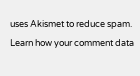uses Akismet to reduce spam. Learn how your comment data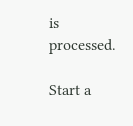is processed.

Start a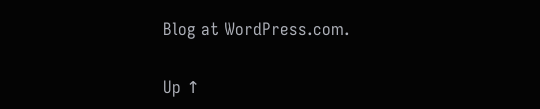Blog at WordPress.com.

Up ↑